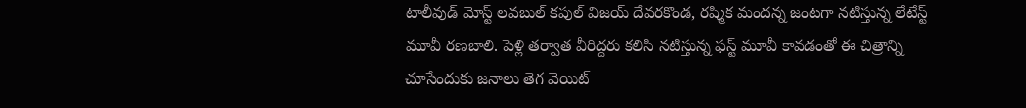టాలీవుడ్ మోస్ట్ లవబుల్ కపుల్ విజయ్ దేవరకొండ, రష్మిక మందన్న జంటగా నటిస్తున్న లేటేస్ట్ మూవీ రణబాలి. పెళ్లి తర్వాత వీరిద్దరు కలిసి నటిస్తున్న ఫస్ట్ మూవీ కావడంతో ఈ చిత్రాన్ని చూసేందుకు జనాలు తెగ వెయిట్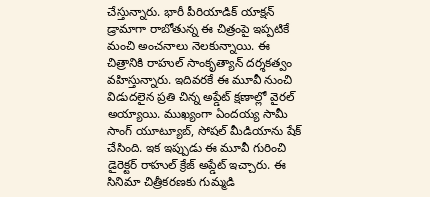చేస్తున్నారు. భారీ పీరియాడిక్ యాక్షన్ డ్రామాగా రాబోతున్న ఈ చిత్రంపై ఇప్పటికే మంచి అంచనాలు నెలకున్నాయి. ఈ చిత్రానికి రాహుల్ సాంకృత్యాన్ దర్శకత్వం వహిస్తున్నారు. ఇదివరకే ఈ మూవీ నుంచి విడుదలైన ప్రతి చిన్న అప్డేట్ క్షణాల్లో వైరల్ అయ్యాయి. ముఖ్యంగా ఏందయ్య సామీ సాంగ్ యూట్యూబ్, సోషల్ మీడియాను షేక్ చేసింది. ఇక ఇప్పుడు ఈ మూవీ గురించి డైరెక్టర్ రాహుల్ క్రేజ్ అప్డేట్ ఇచ్చారు. ఈ సినిమా చిత్రీకరణకు గుమ్మడి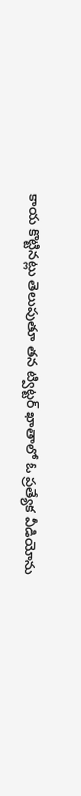కాయ కొట్టినట్లు తెలుపుతూ తన ట్విట్టర్ ఖాతాలో ఓ ప్రత్యేక వీడియోను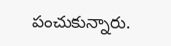పంచుకున్నారు.